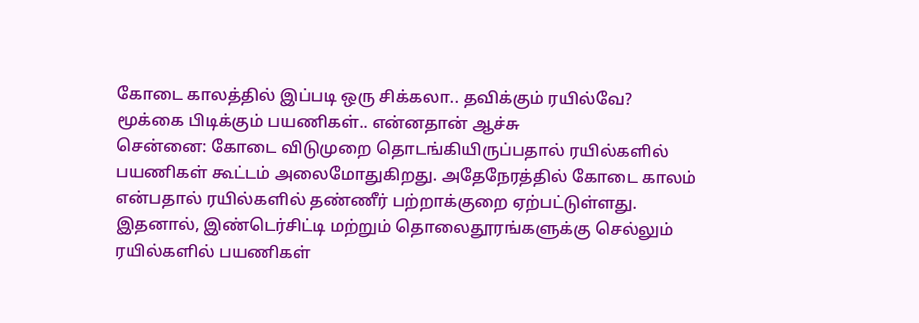கோடை காலத்தில் இப்படி ஒரு சிக்கலா.. தவிக்கும் ரயில்வே? மூக்கை பிடிக்கும் பயணிகள்.. என்னதான் ஆச்சு
சென்னை: கோடை விடுமுறை தொடங்கியிருப்பதால் ரயில்களில் பயணிகள் கூட்டம் அலைமோதுகிறது. அதேநேரத்தில் கோடை காலம் என்பதால் ரயில்களில் தண்ணீர் பற்றாக்குறை ஏற்பட்டுள்ளது. இதனால், இண்டெர்சிட்டி மற்றும் தொலைதூரங்களுக்கு செல்லும் ரயில்களில் பயணிகள்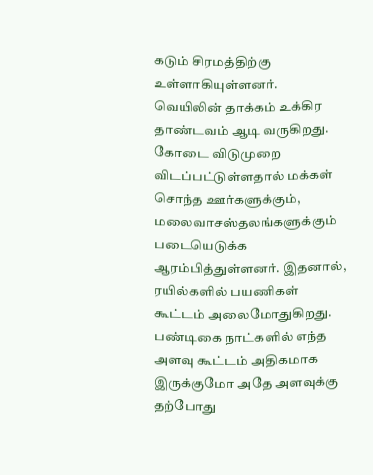கடும் சிரமத்திற்கு உள்ளாகியுள்ளனர்.
வெயிலின் தாக்கம் உக்கிர தாண்டவம் ஆடி வருகிறது. கோடை விடுமுறை விடப்பட்டுள்ளதால் மக்கள் சொந்த ஊர்களுக்கும், மலைவாசஸ்தலங்களுக்கும் படையெடுக்க ஆரம்பித்துள்ளனர். இதனால், ரயில்களில் பயணிகள் கூட்டம் அலைமோதுகிறது. பண்டிகை நாட்களில் எந்த அளவு கூட்டம் அதிகமாக இருக்குமோ அதே அளவுக்கு தற்போது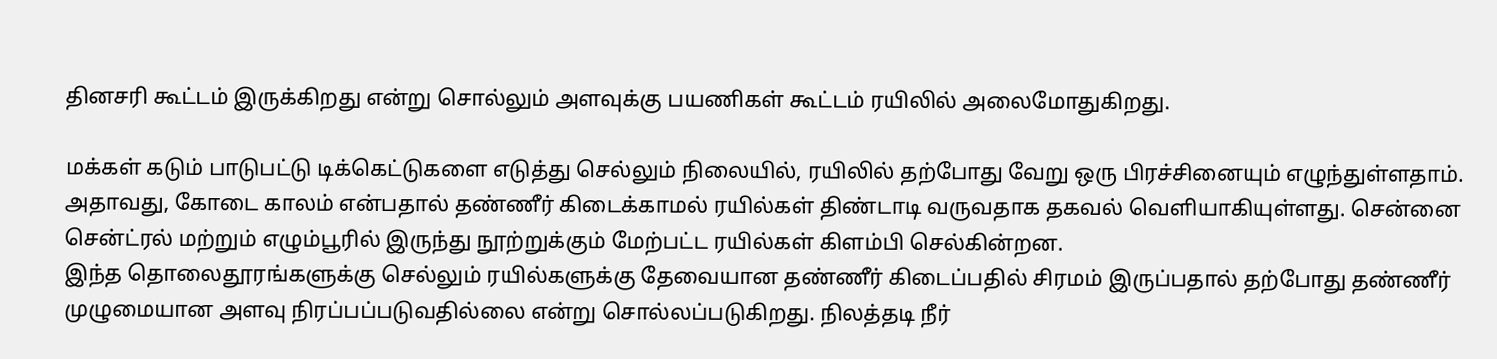தினசரி கூட்டம் இருக்கிறது என்று சொல்லும் அளவுக்கு பயணிகள் கூட்டம் ரயிலில் அலைமோதுகிறது.

மக்கள் கடும் பாடுபட்டு டிக்கெட்டுகளை எடுத்து செல்லும் நிலையில், ரயிலில் தற்போது வேறு ஒரு பிரச்சினையும் எழுந்துள்ளதாம். அதாவது, கோடை காலம் என்பதால் தண்ணீர் கிடைக்காமல் ரயில்கள் திண்டாடி வருவதாக தகவல் வெளியாகியுள்ளது. சென்னை சென்ட்ரல் மற்றும் எழும்பூரில் இருந்து நூற்றுக்கும் மேற்பட்ட ரயில்கள் கிளம்பி செல்கின்றன.
இந்த தொலைதூரங்களுக்கு செல்லும் ரயில்களுக்கு தேவையான தண்ணீர் கிடைப்பதில் சிரமம் இருப்பதால் தற்போது தண்ணீர் முழுமையான அளவு நிரப்பப்படுவதில்லை என்று சொல்லப்படுகிறது. நிலத்தடி நீர்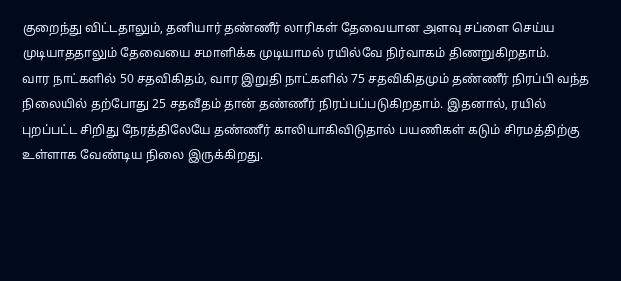குறைந்து விட்டதாலும், தனியார் தண்ணீர் லாரிகள் தேவையான அளவு சப்ளை செய்ய முடியாததாலும் தேவையை சமாளிக்க முடியாமல் ரயில்வே நிர்வாகம் திணறுகிறதாம்.
வார நாட்களில் 50 சதவிகிதம், வார இறுதி நாட்களில் 75 சதவிகிதமும் தண்ணீர் நிரப்பி வந்த நிலையில் தற்போது 25 சதவீதம் தான் தண்ணீர் நிரப்பப்படுகிறதாம். இதனால், ரயில் புறப்பட்ட சிறிது நேரத்திலேயே தண்ணீர் காலியாகிவிடுதால் பயணிகள் கடும் சிரமத்திற்கு உள்ளாக வேண்டிய நிலை இருக்கிறது.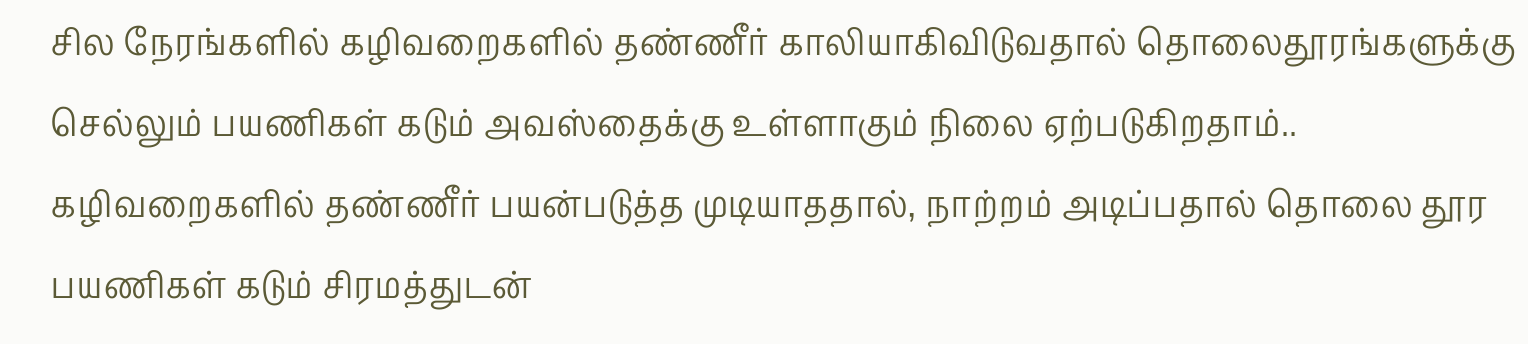சில நேரங்களில் கழிவறைகளில் தண்ணீர் காலியாகிவிடுவதால் தொலைதூரங்களுக்கு செல்லும் பயணிகள் கடும் அவஸ்தைக்கு உள்ளாகும் நிலை ஏற்படுகிறதாம்..
கழிவறைகளில் தண்ணீர் பயன்படுத்த முடியாததால், நாற்றம் அடிப்பதால் தொலை தூர பயணிகள் கடும் சிரமத்துடன்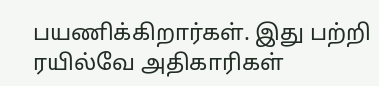பயணிக்கிறார்கள். இது பற்றி ரயில்வே அதிகாரிகள்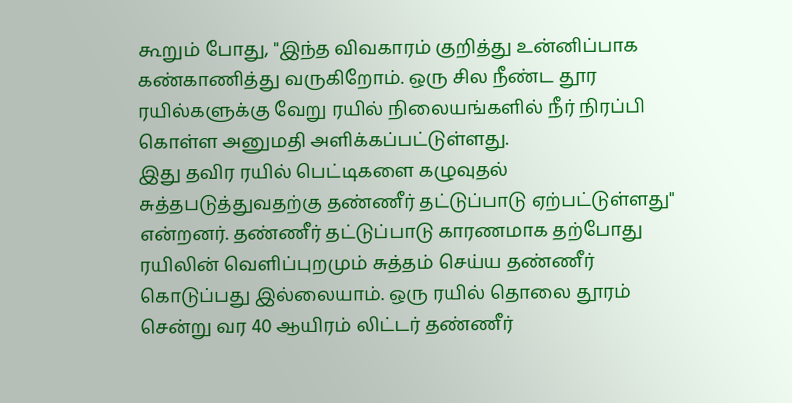கூறும் போது, "இந்த விவகாரம் குறித்து உன்னிப்பாக கண்காணித்து வருகிறோம். ஒரு சில நீண்ட தூர ரயில்களுக்கு வேறு ரயில் நிலையங்களில் நீர் நிரப்பி கொள்ள அனுமதி அளிக்கப்பட்டுள்ளது.
இது தவிர ரயில் பெட்டிகளை கழுவுதல் சுத்தபடுத்துவதற்கு தண்ணீர் தட்டுப்பாடு ஏற்பட்டுள்ளது" என்றனர். தண்ணீர் தட்டுப்பாடு காரணமாக தற்போது ரயிலின் வெளிப்புறமும் சுத்தம் செய்ய தண்ணீர் கொடுப்பது இல்லையாம். ஒரு ரயில் தொலை தூரம் சென்று வர 40 ஆயிரம் லிட்டர் தண்ணீர்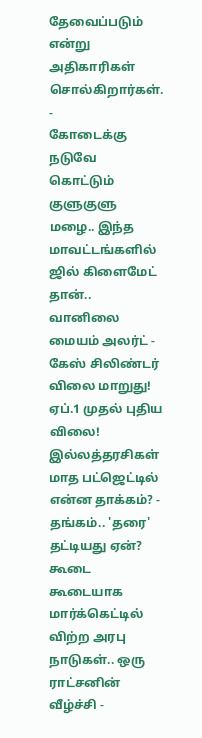தேவைப்படும் என்று அதிகாரிகள் சொல்கிறார்கள்.
-
கோடைக்கு நடுவே கொட்டும் குளுகுளு மழை.. இந்த மாவட்டங்களில் ஜில் கிளைமேட் தான்.. வானிலை மையம் அலர்ட் -
கேஸ் சிலிண்டர் விலை மாறுது! ஏப்.1 முதல் புதிய விலை! இல்லத்தரசிகள் மாத பட்ஜெட்டில் என்ன தாக்கம்? -
தங்கம்.. 'தரை' தட்டியது ஏன்? கூடை கூடையாக மார்க்கெட்டில் விற்ற அரபு நாடுகள்.. ஒரு ராட்சனின் வீழ்ச்சி -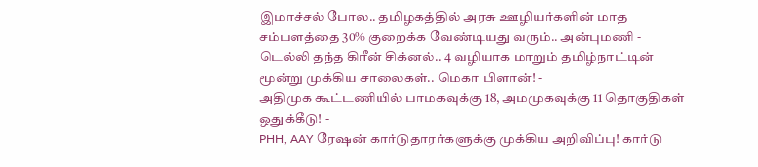இமாச்சல் போல.. தமிழகத்தில் அரசு ஊழியர்களின் மாத சம்பளத்தை 30% குறைக்க வேண்டியது வரும்.. அன்புமணி -
டெல்லி தந்த கிரீன் சிக்னல்.. 4 வழியாக மாறும் தமிழ்நாட்டின் மூன்று முக்கிய சாலைகள்.. மெகா பிளான்! -
அதிமுக கூட்டணியில் பாமகவுக்கு 18, அமமுகவுக்கு 11 தொகுதிகள் ஒதுக்கீடு! -
PHH, AAY ரேஷன் கார்டுதாரர்களுக்கு முக்கிய அறிவிப்பு! கார்டு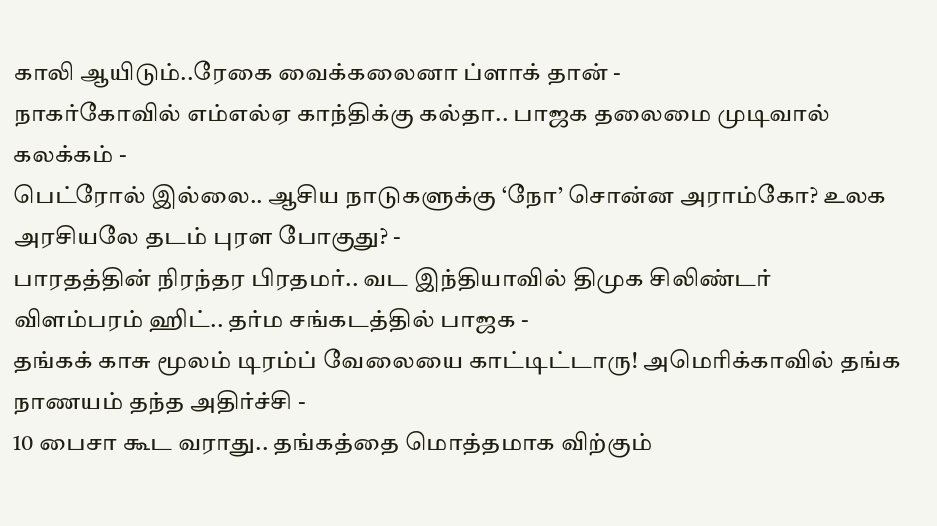காலி ஆயிடும்..ரேகை வைக்கலைனா ப்ளாக் தான் -
நாகர்கோவில் எம்எல்ஏ காந்திக்கு கல்தா.. பாஜக தலைமை முடிவால் கலக்கம் -
பெட்ரோல் இல்லை.. ஆசிய நாடுகளுக்கு ‘நோ’ சொன்ன அராம்கோ? உலக அரசியலே தடம் புரள போகுது? -
பாரதத்தின் நிரந்தர பிரதமர்.. வட இந்தியாவில் திமுக சிலிண்டர் விளம்பரம் ஹிட்.. தர்ம சங்கடத்தில் பாஜக -
தங்கக் காசு மூலம் டிரம்ப் வேலையை காட்டிட்டாரு! அமெரிக்காவில் தங்க நாணயம் தந்த அதிர்ச்சி -
10 பைசா கூட வராது.. தங்கத்தை மொத்தமாக விற்கும்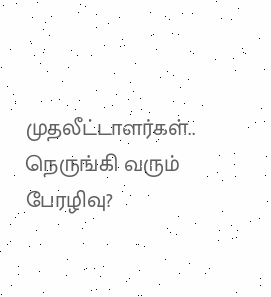முதலீட்டாளர்கள்.. நெருங்கி வரும் பேரழிவு?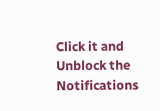Click it and Unblock the Notifications